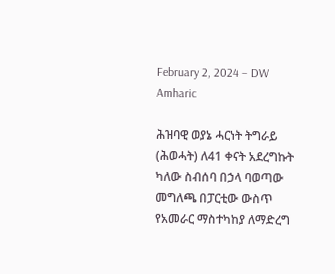February 2, 2024 – DW Amharic

ሕዝባዊ ወያኔ ሓርነት ትግራይ (ሕወሓት) ለ41 ቀናት አደረግኩት ካለው ስብሰባ በኃላ ባወጣው መግለጫ በፓርቲው ውስጥ የአመራር ማስተካከያ ለማድረግ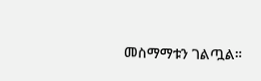መስማማቱን ገልጧል።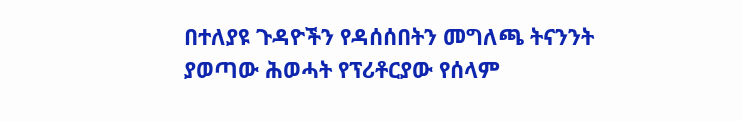በተለያዩ ጉዳዮችን የዳሰሰበትን መግለጫ ትናንንት ያወጣው ሕወሓት የፕሪቶርያው የሰላም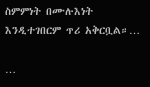ስምምነት በሙሉእነት እንዲተገበርም ጥሪ አቅርቧል።…

…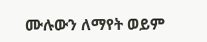ሙሉውን ለማየት ወይም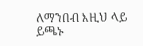ለማንበብ እዚህ ላይ ይጫኑ